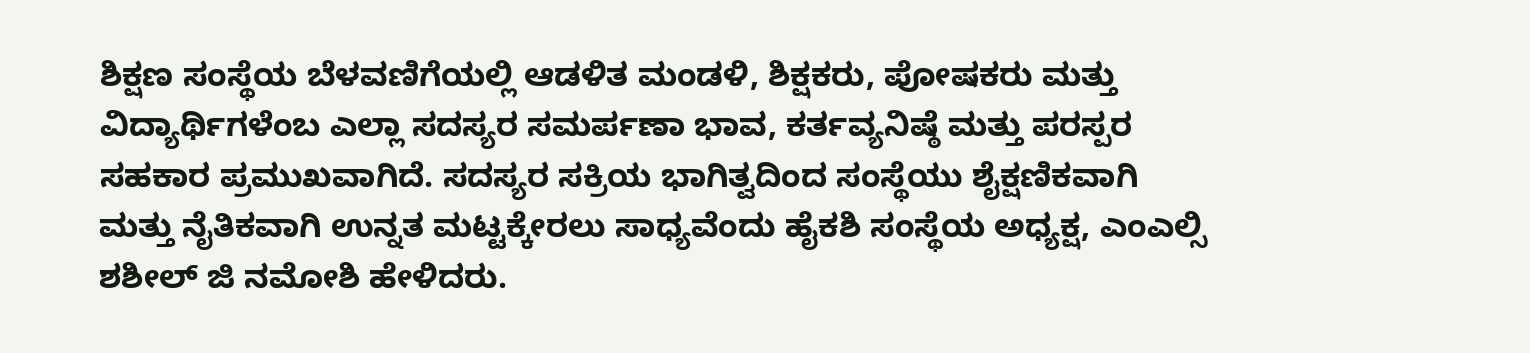ಶಿಕ್ಷಣ ಸಂಸ್ಥೆಯ ಬೆಳವಣಿಗೆಯಲ್ಲಿ ಆಡಳಿತ ಮಂಡಳಿ, ಶಿಕ್ಷಕರು, ಪೋಷಕರು ಮತ್ತು ವಿದ್ಯಾರ್ಥಿಗಳೆಂಬ ಎಲ್ಲಾ ಸದಸ್ಯರ ಸಮರ್ಪಣಾ ಭಾವ, ಕರ್ತವ್ಯನಿಷ್ಠೆ ಮತ್ತು ಪರಸ್ಪರ ಸಹಕಾರ ಪ್ರಮುಖವಾಗಿದೆ. ಸದಸ್ಯರ ಸಕ್ರಿಯ ಭಾಗಿತ್ವದಿಂದ ಸಂಸ್ಥೆಯು ಶೈಕ್ಷಣಿಕವಾಗಿ ಮತ್ತು ನೈತಿಕವಾಗಿ ಉನ್ನತ ಮಟ್ಟಕ್ಕೇರಲು ಸಾಧ್ಯವೆಂದು ಹೈಕಶಿ ಸಂಸ್ಥೆಯ ಅಧ್ಯಕ್ಷ, ಎಂಎಲ್ಸಿ ಶಶೀಲ್ ಜಿ ನಮೋಶಿ ಹೇಳಿದರು.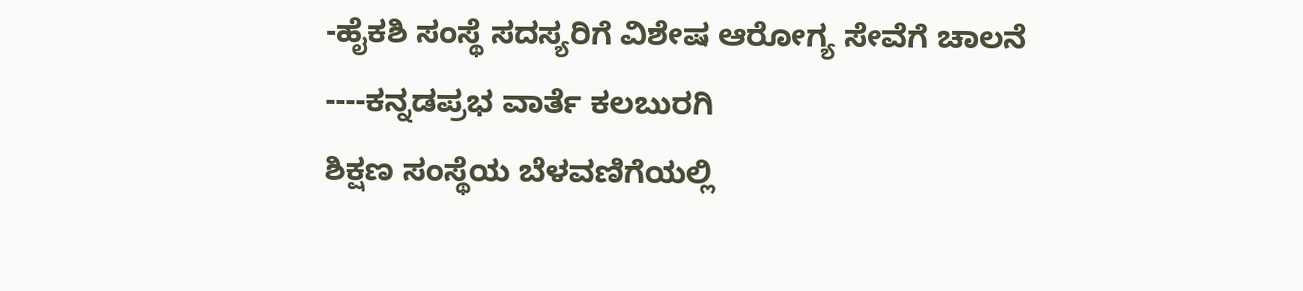-ಹೈಕಶಿ ಸಂಸ್ಥೆ ಸದಸ್ಯರಿಗೆ ವಿಶೇಷ ಆರೋಗ್ಯ ಸೇವೆಗೆ ಚಾಲನೆ
----ಕನ್ನಡಪ್ರಭ ವಾರ್ತೆ ಕಲಬುರಗಿ
ಶಿಕ್ಷಣ ಸಂಸ್ಥೆಯ ಬೆಳವಣಿಗೆಯಲ್ಲಿ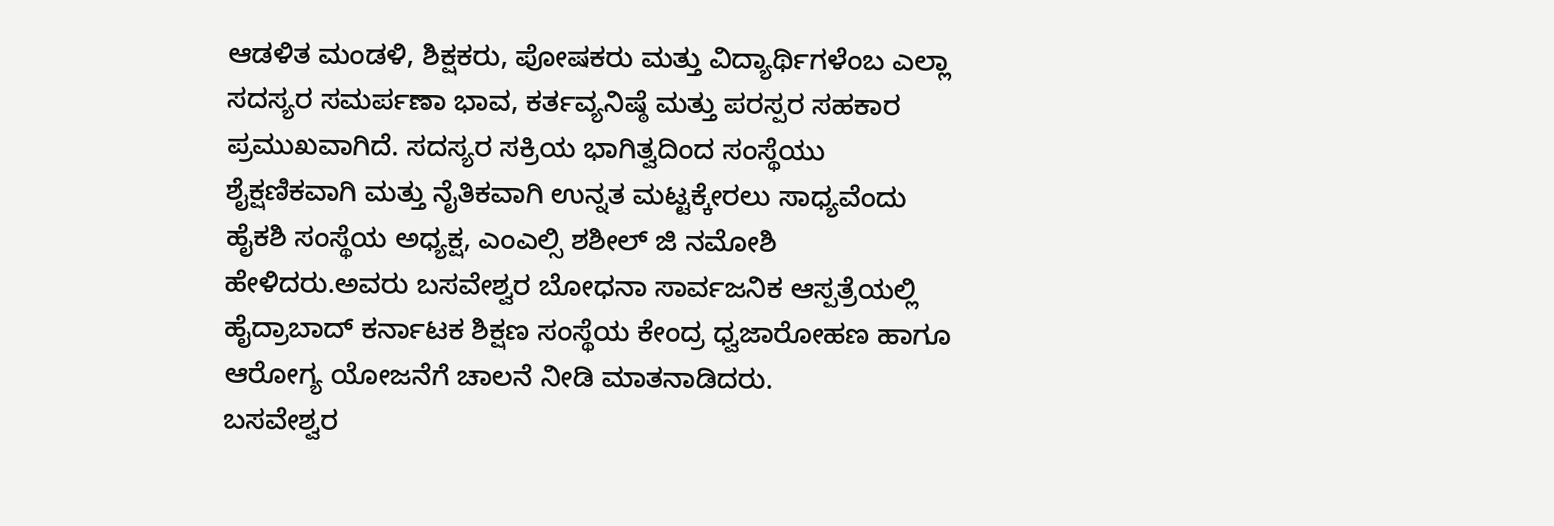ಆಡಳಿತ ಮಂಡಳಿ, ಶಿಕ್ಷಕರು, ಪೋಷಕರು ಮತ್ತು ವಿದ್ಯಾರ್ಥಿಗಳೆಂಬ ಎಲ್ಲಾ ಸದಸ್ಯರ ಸಮರ್ಪಣಾ ಭಾವ, ಕರ್ತವ್ಯನಿಷ್ಠೆ ಮತ್ತು ಪರಸ್ಪರ ಸಹಕಾರ ಪ್ರಮುಖವಾಗಿದೆ. ಸದಸ್ಯರ ಸಕ್ರಿಯ ಭಾಗಿತ್ವದಿಂದ ಸಂಸ್ಥೆಯು ಶೈಕ್ಷಣಿಕವಾಗಿ ಮತ್ತು ನೈತಿಕವಾಗಿ ಉನ್ನತ ಮಟ್ಟಕ್ಕೇರಲು ಸಾಧ್ಯವೆಂದು ಹೈಕಶಿ ಸಂಸ್ಥೆಯ ಅಧ್ಯಕ್ಷ, ಎಂಎಲ್ಸಿ ಶಶೀಲ್ ಜಿ ನಮೋಶಿ ಹೇಳಿದರು.ಅವರು ಬಸವೇಶ್ವರ ಬೋಧನಾ ಸಾರ್ವಜನಿಕ ಆಸ್ಪತ್ರೆಯಲ್ಲಿ ಹೈದ್ರಾಬಾದ್ ಕರ್ನಾಟಕ ಶಿಕ್ಷಣ ಸಂಸ್ಥೆಯ ಕೇಂದ್ರ ಧ್ವಜಾರೋಹಣ ಹಾಗೂ ಆರೋಗ್ಯ ಯೋಜನೆಗೆ ಚಾಲನೆ ನೀಡಿ ಮಾತನಾಡಿದರು.
ಬಸವೇಶ್ವರ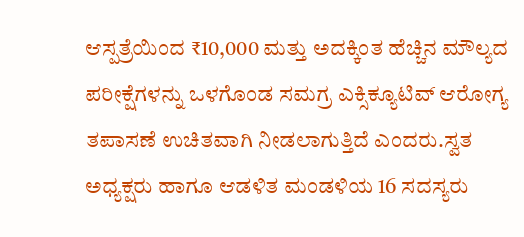ಆಸ್ಪತ್ರೆಯಿಂದ ₹10,000 ಮತ್ತು ಅದಕ್ಕಿಂತ ಹೆಚ್ಚಿನ ಮೌಲ್ಯದ ಪರೀಕ್ಷೆಗಳನ್ನು ಒಳಗೊಂಡ ಸಮಗ್ರ ಎಕ್ಸಿಕ್ಯೂಟಿವ್ ಆರೋಗ್ಯ ತಪಾಸಣೆ ಉಚಿತವಾಗಿ ನೀಡಲಾಗುತ್ತಿದೆ ಎಂದರು.ಸ್ವತ ಅಧ್ಯಕ್ಷರು ಹಾಗೂ ಆಡಳಿತ ಮಂಡಳಿಯ 16 ಸದಸ್ಯರು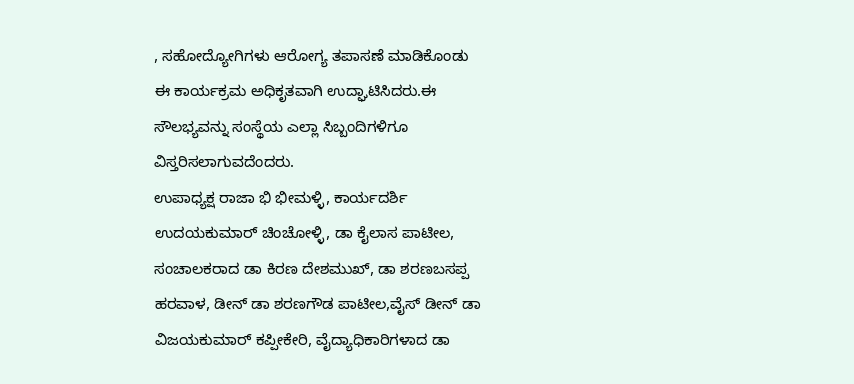, ಸಹೋದ್ಯೋಗಿಗಳು ಆರೋಗ್ಯ ತಪಾಸಣೆ ಮಾಡಿಕೊಂಡು
ಈ ಕಾರ್ಯಕ್ರಮ ಅಧಿಕೃತವಾಗಿ ಉದ್ಘಾಟಿಸಿದರು.ಈ ಸೌಲಭ್ಯವನ್ನು ಸಂಸ್ಥೆಯ ಎಲ್ಲಾ ಸಿಬ್ಬಂದಿಗಳಿಗೂ ವಿಸ್ತರಿಸಲಾಗುವದೆಂದರು.
ಉಪಾಧ್ಯಕ್ಷ ರಾಜಾ ಭಿ ಭೀಮಳ್ಳಿ, ಕಾರ್ಯದರ್ಶಿ ಉದಯಕುಮಾರ್ ಚಿಂಚೋಳ್ಳಿ, ಡಾ ಕೈಲಾಸ ಪಾಟೀಲ, ಸಂಚಾಲಕರಾದ ಡಾ ಕಿರಣ ದೇಶಮುಖ್, ಡಾ ಶರಣಬಸಪ್ಪ ಹರವಾಳ, ಡೀನ್ ಡಾ ಶರಣಗೌಡ ಪಾಟೀಲ,ವೈಸ್ ಡೀನ್ ಡಾ ವಿಜಯಕುಮಾರ್ ಕಪ್ಪೀಕೇರಿ, ವೈದ್ಯಾಧಿಕಾರಿಗಳಾದ ಡಾ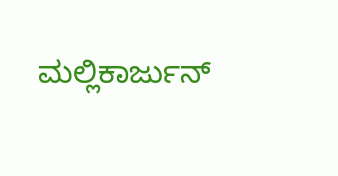ಮಲ್ಲಿಕಾರ್ಜುನ್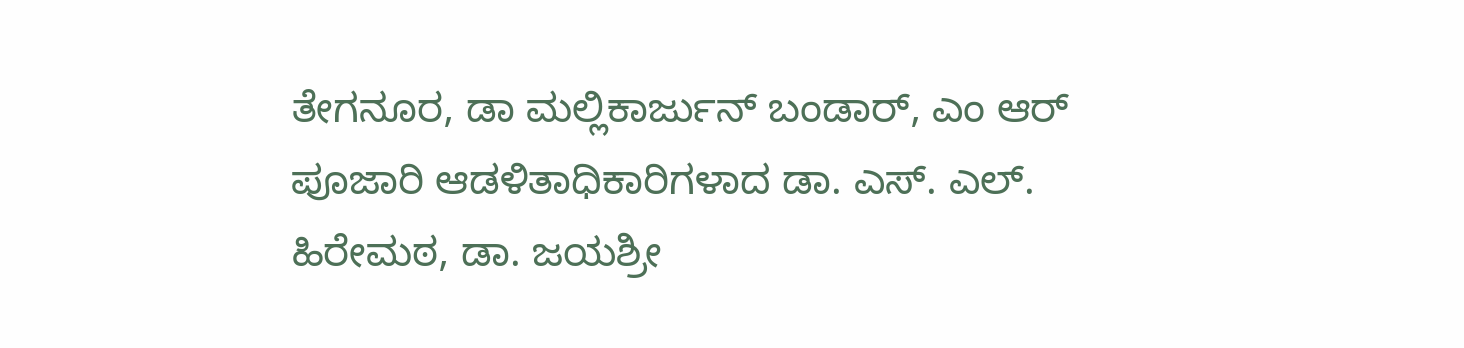ತೇಗನೂರ, ಡಾ ಮಲ್ಲಿಕಾರ್ಜುನ್ ಬಂಡಾರ್, ಎಂ ಆರ್ ಪೂಜಾರಿ ಆಡಳಿತಾಧಿಕಾರಿಗಳಾದ ಡಾ. ಎಸ್. ಎಲ್. ಹಿರೇಮಠ, ಡಾ. ಜಯಶ್ರೀ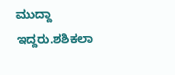ಮುದ್ದಾ ಇದ್ದರು.ಶಶಿಕಲಾ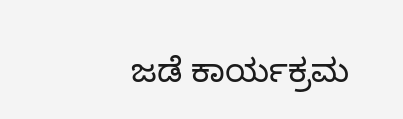ಜಡೆ ಕಾರ್ಯಕ್ರಮ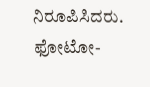ನಿರೂಪಿಸಿದರು.
ಫೋಟೋ-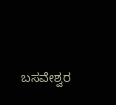ಬಸವೇಶ್ವರ